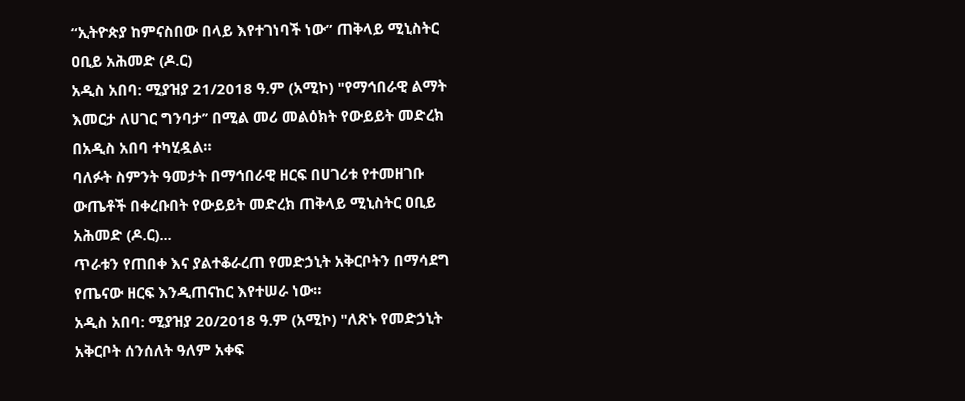“ኢትዮጵያ ከምናስበው በላይ እየተገነባች ነው” ጠቅላይ ሚኒስትር ዐቢይ አሕመድ (ዶ.ር)
አዲስ አበባ: ሚያዝያ 21/2018 ዓ.ም (አሚኮ) "የማኅበራዊ ልማት እመርታ ለሀገር ግንባታ’’ በሚል መሪ መልዕክት የውይይት መድረክ በአዲስ አበባ ተካሂዷል።
ባለፉት ስምንት ዓመታት በማኅበራዊ ዘርፍ በሀገሪቱ የተመዘገቡ ውጤቶች በቀረቡበት የውይይት መድረክ ጠቅላይ ሚኒስትር ዐቢይ አሕመድ (ዶ.ር)...
ጥራቱን የጠበቀ እና ያልተቆራረጠ የመድኃኒት አቅርቦትን በማሳደግ የጤናው ዘርፍ እንዲጠናከር እየተሠራ ነው።
አዲስ አበባ: ሚያዝያ 20/2018 ዓ.ም (አሚኮ) "ለጽኑ የመድኃኒት አቅርቦት ሰንሰለት ዓለም አቀፍ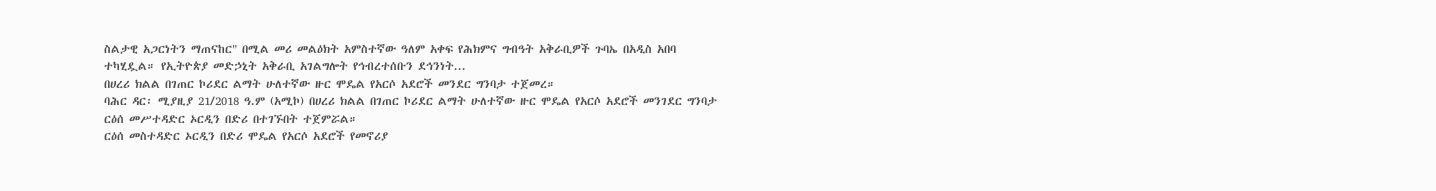ስልታዊ አጋርነትን ማጠናከር" በሚል መሪ መልዕክት አምስተኛው ዓለም አቀፍ የሕክምና ግብዓት አቅራቢዎች ጉባኤ በአዲስ አበባ ተካሂዷል። የኢትዮጵያ መድኃኒት አቅራቢ አገልግሎት የኅብረተሰቡን ደኅንነት...
በሀረሪ ክልል በገጠር ኮሪደር ልማት ሁለተኛው ዙር ሞዴል የአርሶ አደሮች መንደር ግንባታ ተጀመረ።
ባሕር ዳር፡ ሚያዚያ 21/2018 ዓ.ም (አሚኮ) በሀረሪ ክልል በገጠር ኮሪደር ልማት ሁለተኛው ዙር ሞዴል የአርሶ አደሮች መንገደር ግንባታ ርዕሰ መሥተዳድር ኦርዲን በድሪ በተገኙበት ተጀምሯል።
ርዕሰ መስተዳድር ኦርዲን በድሪ ሞዴል የአርሶ አደሮች የመኖሪያ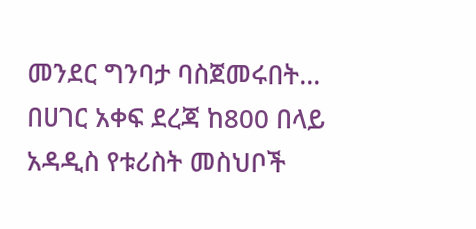መንደር ግንባታ ባስጀመሩበት...
በሀገር አቀፍ ደረጃ ከ800 በላይ አዳዲስ የቱሪስት መስህቦች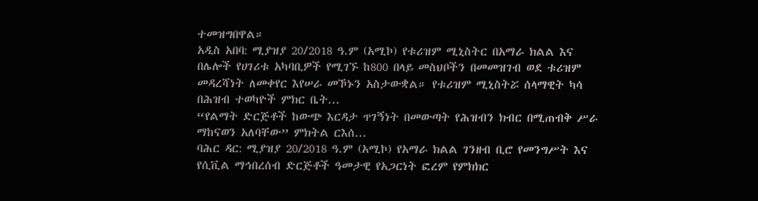ተመዝግበዋል።
አዲስ አበባ: ሚያዝያ 20/2018 ዓ.ም (አሚኮ) የቱሪዝም ሚኒስትር በአማራ ክልል እና በሌሎች የሀገሪቱ አካባቢዎች የሚገኙ ከ800 በላይ መስህቦችን በመመዝገብ ወደ ቱሪዝም መዳረሻነት ለመቀየር እየሠራ መኾኑን አስታውቋል። የቱሪዝም ሚኒስትሯ ሰላማዊት ካሳ በሕዝብ ተወካዮች ምክር ቤት...
“የልማት ድርጅቶች ከውጭ እርዳታ ጥገኝነት በመውጣት የሕዝብን ክብር በሚጠብቅ ሥራ ማከናወን አለባቸው” ምክትል ርእሰ...
ባሕር ዳር: ሚያዝያ 20/2018 ዓ.ም (አሚኮ) የአማራ ክልል ገንዘብ ቢሮ የመንግሥት እና የሲቪል ማኅበረሰብ ድርጅቶች ዓመታዊ የአጋርነት ፎረም የምክክር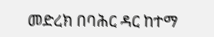መድረክ በባሕር ዳር ከተማ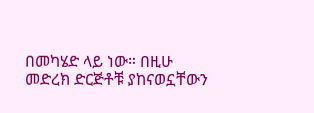በመካሄድ ላይ ነው። በዚሁ መድረክ ድርጅቶቹ ያከናወኗቸውን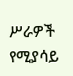ሥራዎች የሚያሳይ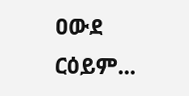ዐውደ ርዕይም...